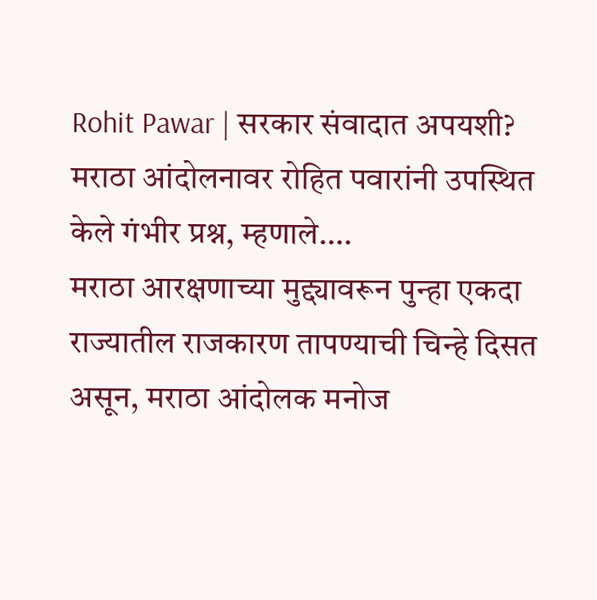Rohit Pawar | सरकार संवादात अपयशी? मराठा आंदोलनावर रोहित पवारांनी उपस्थित केले गंभीर प्रश्न, म्हणाले….
मराठा आरक्षणाच्या मुद्द्यावरून पुन्हा एकदा राज्यातील राजकारण तापण्याची चिन्हे दिसत असून, मराठा आंदोलक मनोज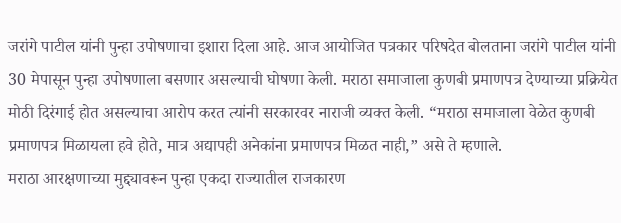जरांगे पाटील यांनी पुन्हा उपोषणाचा इशारा दिला आहे. आज आयोजित पत्रकार परिषदेत बोलताना जरांगे पाटील यांनी 30 मेपासून पुन्हा उपोषणाला बसणार असल्याची घोषणा केली. मराठा समाजाला कुणबी प्रमाणपत्र देण्याच्या प्रक्रियेत मोठी दिरंगाई होत असल्याचा आरोप करत त्यांनी सरकारवर नाराजी व्यक्त केली. “मराठा समाजाला वेळेत कुणबी प्रमाणपत्र मिळायला हवे होते, मात्र अद्यापही अनेकांना प्रमाणपत्र मिळत नाही,” असे ते म्हणाले.
मराठा आरक्षणाच्या मुद्द्यावरून पुन्हा एकदा राज्यातील राजकारण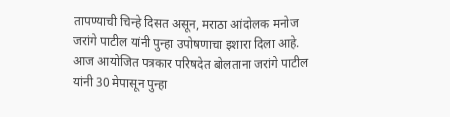तापण्याची चिन्हे दिसत असून, मराठा आंदोलक मनोज जरांगे पाटील यांनी पुन्हा उपोषणाचा इशारा दिला आहे. आज आयोजित पत्रकार परिषदेत बोलताना जरांगे पाटील यांनी 30 मेपासून पुन्हा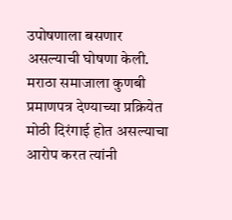उपोषणाला बसणार असल्याची घोषणा केली. मराठा समाजाला कुणबी प्रमाणपत्र देण्याच्या प्रक्रियेत मोठी दिरंगाई होत असल्याचा आरोप करत त्यांनी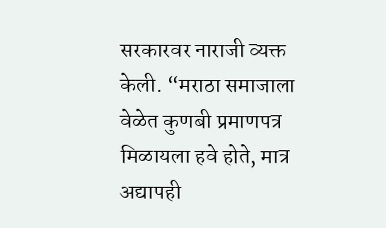सरकारवर नाराजी व्यक्त केली. “मराठा समाजाला वेळेत कुणबी प्रमाणपत्र मिळायला हवे होते, मात्र अद्यापही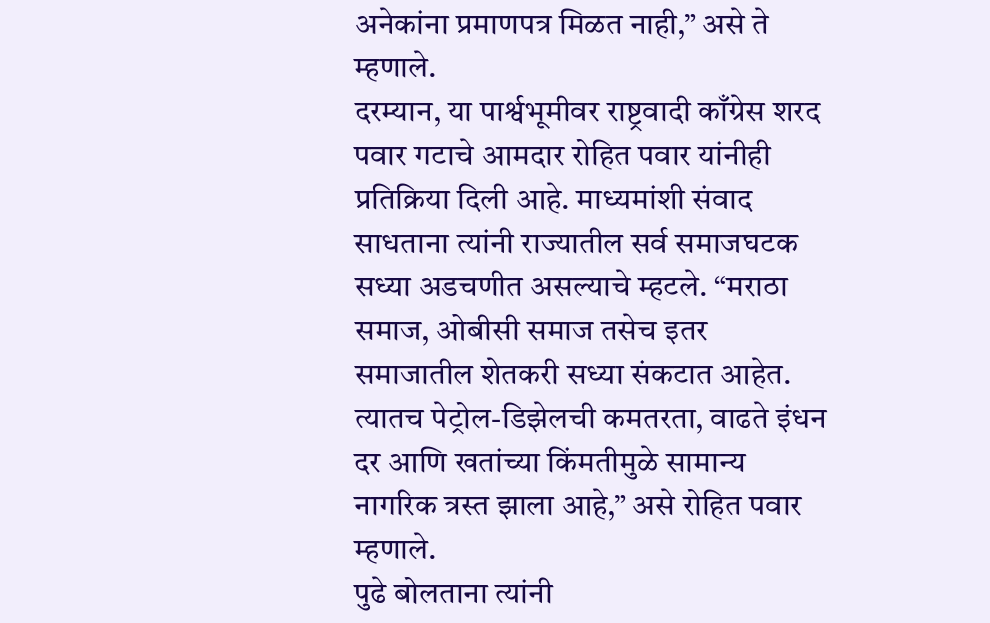अनेकांना प्रमाणपत्र मिळत नाही,” असे ते म्हणाले.
दरम्यान, या पार्श्वभूमीवर राष्ट्रवादी काँग्रेस शरद पवार गटाचे आमदार रोहित पवार यांनीही प्रतिक्रिया दिली आहे. माध्यमांशी संवाद साधताना त्यांनी राज्यातील सर्व समाजघटक सध्या अडचणीत असल्याचे म्हटले. “मराठा समाज, ओबीसी समाज तसेच इतर समाजातील शेतकरी सध्या संकटात आहेत. त्यातच पेट्रोल-डिझेलची कमतरता, वाढते इंधन दर आणि खतांच्या किंमतीमुळे सामान्य नागरिक त्रस्त झाला आहे,” असे रोहित पवार म्हणाले.
पुढे बोलताना त्यांनी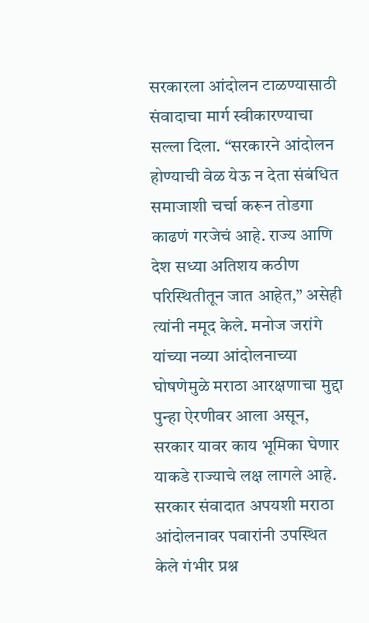सरकारला आंदोलन टाळण्यासाठी संवादाचा मार्ग स्वीकारण्याचा सल्ला दिला. “सरकारने आंदोलन होण्याची वेळ येऊ न देता संबंधित समाजाशी चर्चा करून तोडगा काढणं गरजेचं आहे. राज्य आणि देश सध्या अतिशय कठीण परिस्थितीतून जात आहेत,” असेही त्यांनी नमूद केले. मनोज जरांगे यांच्या नव्या आंदोलनाच्या घोषणेमुळे मराठा आरक्षणाचा मुद्दा पुन्हा ऐरणीवर आला असून, सरकार यावर काय भूमिका घेणार याकडे राज्याचे लक्ष लागले आहे.
सरकार संवादात अपयशी मराठा आंदोलनावर पवारांनी उपस्थित केले गंभीर प्रश्न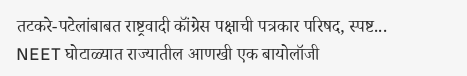तटकरे-पटेलांबाबत राष्ट्रवादी कॉंग्रेस पक्षाची पत्रकार परिषद, स्पष्ट...
NEET घोटाळ्यात राज्यातील आणखी एक बायोलॉजी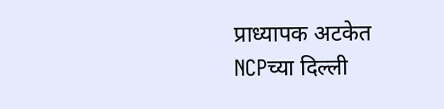प्राध्यापक अटकेत
NCPच्या दिल्ली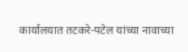कार्यालयात तटकरे-पटेल यांच्या नावाच्या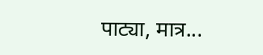पाट्या, मात्र...